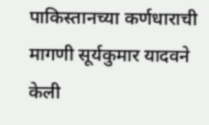पाकिस्तानच्या कर्णधाराची मागणी सूर्यकुमार यादवने केली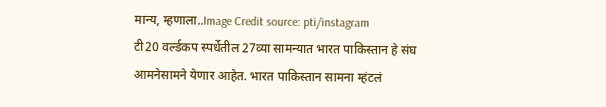मान्य, म्हणाला..Image Credit source: pti/instagram
टी20 वर्ल्डकप स्पर्धेतील 27व्या सामन्यात भारत पाकिस्तान हे संघ आमनेसामने येणार आहेत. भारत पाकिस्तान सामना म्हंटलं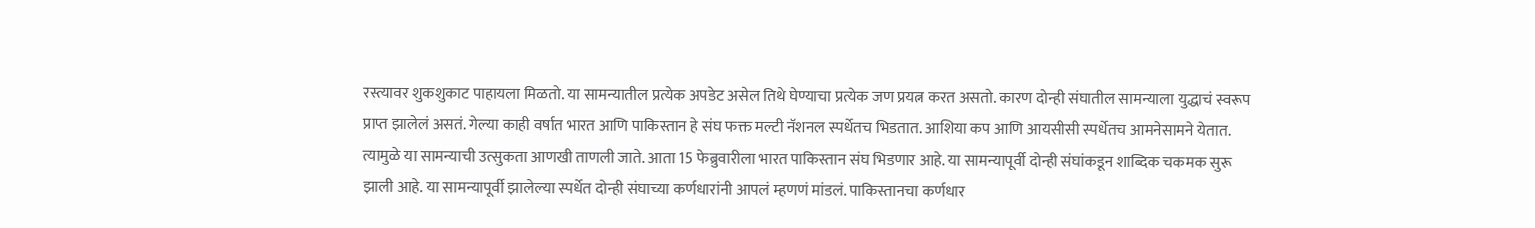रस्त्यावर शुकशुकाट पाहायला मिळतो. या सामन्यातील प्रत्येक अपडेट असेल तिथे घेण्याचा प्रत्येक जण प्रयत्न करत असतो. कारण दोन्ही संघातील सामन्याला युद्धाचं स्वरूप प्राप्त झालेलं असतं. गेल्या काही वर्षात भारत आणि पाकिस्तान हे संघ फक्त मल्टी नॅशनल स्पर्धेतच भिडतात. आशिया कप आणि आयसीसी स्पर्धेतच आमनेसामने येतात. त्यामुळे या सामन्याची उत्सुकता आणखी ताणली जाते. आता 15 फेब्रुवारीला भारत पाकिस्तान संघ भिडणार आहे. या सामन्यापूर्वी दोन्ही संघांकडून शाब्दिक चकमक सुरू झाली आहे. या सामन्यापूर्वी झालेल्या स्पर्धेत दोन्ही संघाच्या कर्णधारांनी आपलं म्हणणं मांडलं. पाकिस्तानचा कर्णधार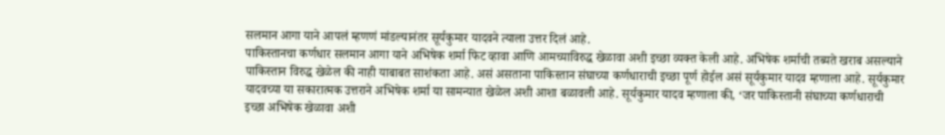सलमान आगा याने आपलं म्हणणं मांडल्यानंतर सूर्यकुमार यादवने त्याला उत्तर दिलं आहे.
पाकिस्तानचा कर्णधार सलमान आगा याने अभिषेक शर्मा फिट व्हावा आणि आमच्याविरुद्ध खेळावा अशी इच्छा व्यक्त केली आहे. अभिषेक शर्माची तब्यते खराब असल्याने पाकिस्तान विरुद्ध खेळेल की नाही याबाबत साशंकता आहे. असं असताना पाकिस्तान संघाच्या कर्णधाराची इच्छा पूर्ण होईल असं सूर्यकुमार यादव म्हणाला आहे. सूर्यकुमार यादवच्या या सकारात्मक उत्तराने अभिषेक शर्मा या सामन्यात खेळेल अशी आशा बळावली आहे. सूर्यकुमार यादव म्हणाला की, ‘जर पाकिस्तानी संघाच्या कर्णधाराची इच्छा अभिषेक खेळावा अशी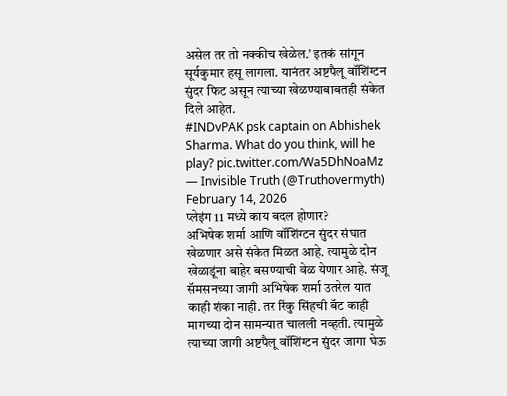असेल तर तो नक्कीच खेळेल.’ इतकं सांगून सूर्यकुमार हसू लागला. यानंतर अष्टपैलू वॉशिंग्टन सुंदर फिट असून त्याच्या खेळण्याबाबतही संकेत दिले आहेत.
#INDvPAK psk captain on Abhishek Sharma. What do you think, will he play? pic.twitter.com/Wa5DhNoaMz
— Invisible Truth (@Truthovermyth) February 14, 2026
प्लेइंग 11 मध्ये काय बदल होणार?
अभिषेक शर्मा आणि वॉशिंग्टन सुंदर संघात खेळणार असे संकेत मिळत आहे. त्यामुळे दोन खेळाडूंना बाहेर बसण्याची वेळ येणार आहे. संजू सॅमसनच्या जागी अभिषेक शर्मा उतरेल यात काही शंका नाही. तर रिंकु सिंहची बॅट काही मागच्या दोन सामन्यात चालली नव्हती. त्यामुळे त्याच्या जागी अष्टपैलू वॉशिंग्टन सुंदर जागा घेऊ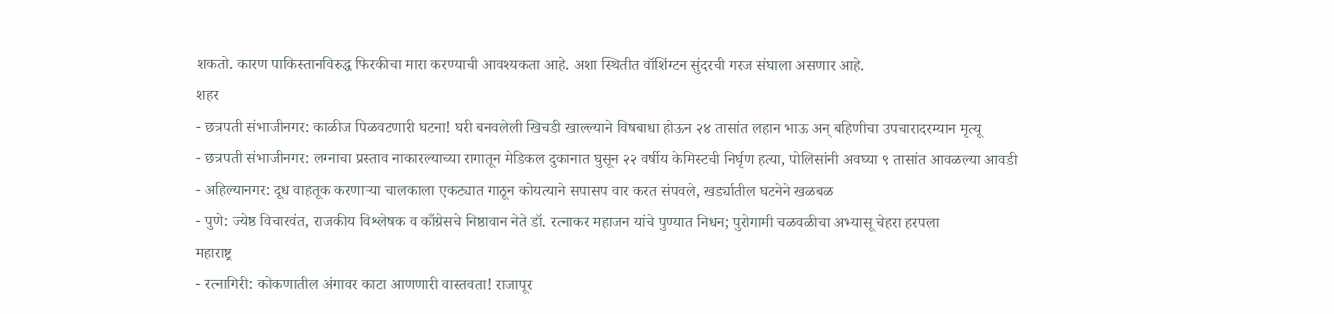शकतो. कारण पाकिस्तानविरुद्ध फिरकीचा मारा करण्याची आवश्यकता आहे. अशा स्थितीत वॉशिंग्टन सुंदरची गरज संघाला असणार आहे.
शहर
- छत्रपती संभाजीनगर: काळीज पिळवटणारी घटना! घरी बनवलेली खिचडी खाल्ल्याने विषबाधा होऊन २४ तासांत लहान भाऊ अन् बहिणीचा उपचारादरम्यान मृत्यू
- छत्रपती संभाजीनगर: लग्नाचा प्रस्ताव नाकारल्याच्या रागातून मेडिकल दुकानात घुसून २२ वर्षीय केमिस्टची निर्घृण हत्या, पोलिसांनी अवघ्या ९ तासांत आवळल्या आवडी
- अहिल्यानगर: दूध वाहतूक करणाऱ्या चालकाला एकट्यात गाठून कोयत्याने सपासप वार करत संपवले, खर्ड्यातील घटनेने खळबळ
- पुणे: ज्येष्ठ विचारवंत, राजकीय विश्लेषक व काँग्रेसचे निष्ठावान नेते डॉ. रत्नाकर महाजन यांचे पुण्यात निधन; पुरोगामी चळवळीचा अभ्यासू चेहरा हरपला
महाराष्ट्र
- रत्नागिरी: कोकणातील अंगावर काटा आणणारी वास्तवता! राजापूर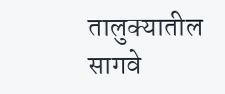तालुक्यातील सागवे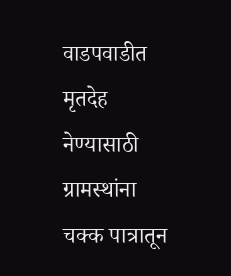वाडपवाडीत मृतदेह नेण्यासाठी ग्रामस्थांना चक्क पात्रातून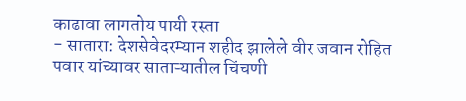काढावा लागतोय पायी रस्ता
- सातारा: देशसेवेदरम्यान शहीद झालेले वीर जवान रोहित पवार यांच्यावर साताऱ्यातील चिंचणी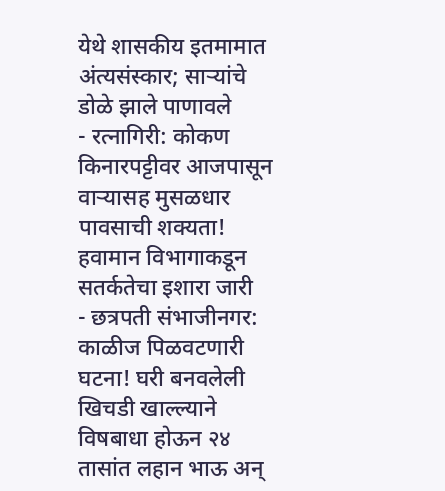येथे शासकीय इतमामात अंत्यसंस्कार; साऱ्यांचे डोळे झाले पाणावले
- रत्नागिरी: कोकण किनारपट्टीवर आजपासून वाऱ्यासह मुसळधार पावसाची शक्यता! हवामान विभागाकडून सतर्कतेचा इशारा जारी
- छत्रपती संभाजीनगर: काळीज पिळवटणारी घटना! घरी बनवलेली खिचडी खाल्ल्याने विषबाधा होऊन २४ तासांत लहान भाऊ अन्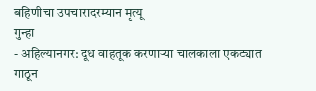बहिणीचा उपचारादरम्यान मृत्यू
गुन्हा
- अहिल्यानगर: दूध वाहतूक करणाऱ्या चालकाला एकट्यात गाठून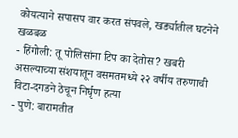कोयत्याने सपासप वार करत संपवले, खर्ड्यातील घटनेने खळबळ
- हिंगोली: तू पोलिसांना टिप का देतोस? खबरी असल्याच्या संशयातून वसमतमध्ये २२ वर्षीय तरुणाची विटा-दगडने ठेचून निर्घृण हत्या
- पुणे: बारामतीत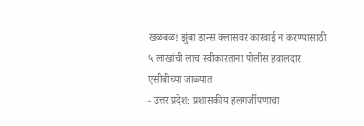खळबळ! झुंबा डान्स क्लासवर कारवाई न करण्यासाठी ५ लाखांची लाच स्वीकारताना पोलीस हवालदार एसीबीच्या जाळ्यात
- उत्तर प्रदेश: प्रशासकीय हलगर्जीपणाचा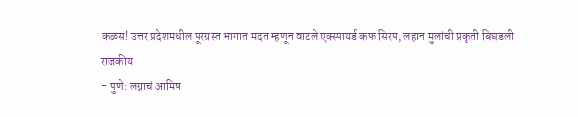कळस! उत्तर प्रदेशमधील पूरग्रस्त भागात मदत म्हणून वाटले एक्स्पायर्ड कफ सिरप, लहान मुलांची प्रकृती बिघडली
राजकीय
- पुणे: लग्नाचं आमिष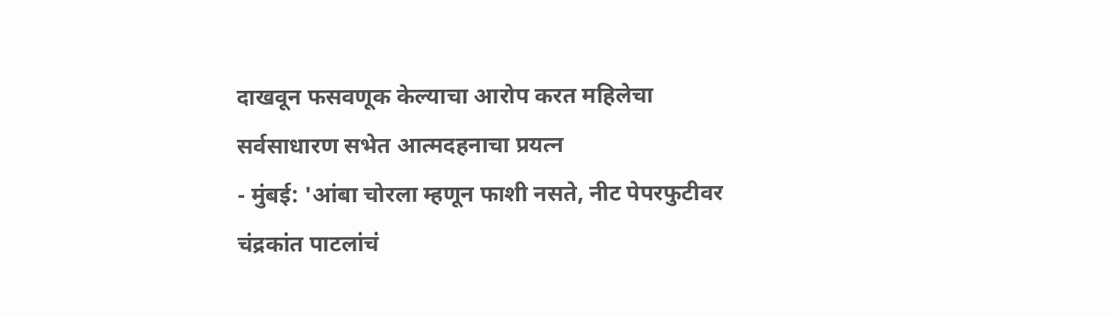दाखवून फसवणूक केल्याचा आरोप करत महिलेचा सर्वसाधारण सभेत आत्मदहनाचा प्रयत्न
- मुंबई: 'आंबा चोरला म्हणून फाशी नसते, नीट पेपरफुटीवर चंद्रकांत पाटलांचं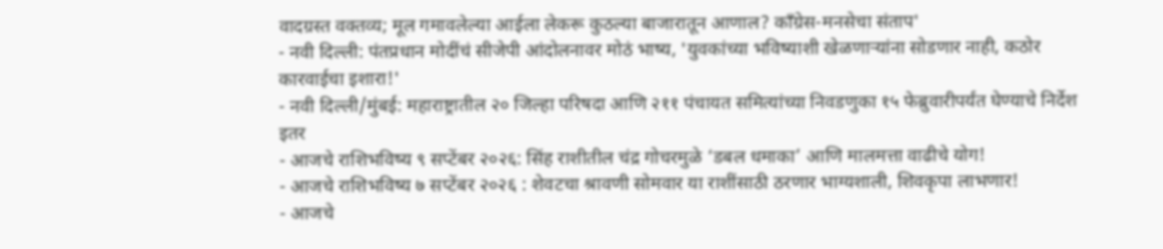वादग्रस्त वक्तव्य; मूल गमावलेल्या आईला लेकरू कुठल्या बाजारातून आणाल? काँग्रेस-मनसेचा संताप'
- नवी दिल्ली: पंतप्रधान मोदींचं सीजेपी आंदोलनावर मोठं भाष्य, 'युवकांच्या भविष्याशी खेळणाऱ्यांना सोडणार नाही, कठोर कारवाईचा इशारा!'
- नवी दिल्ली/मुंबई: महाराष्ट्रातील २० जिल्हा परिषदा आणि २११ पंचायत समित्यांच्या निवडणुका १५ फेब्रुवारीपर्यंत घेण्याचे निर्देश
इतर
- आजचे राशिभविष्य ९ सप्टेंबर २०२६: सिंह राशीतील चंद्र गोचरमुळे ‘डबल धमाका’ आणि मालमत्ता वाढीचे योग!
- आजचे राशिभविष्य ७ सप्टेंबर २०२६ : शेवटचा श्रावणी सोमवार या राशींसाठी ठरणार भाग्यशाली, शिवकृपा लाभणार!
- आजचे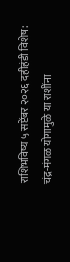राशिभविष्य ५ सप्टेंबर २०२६ दहीहंडी विशेष: चंद्र-मंगळ योगामुळे या राशींना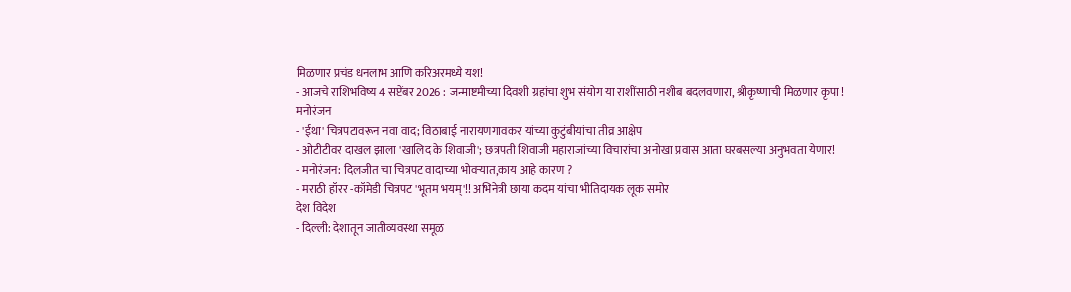मिळणार प्रचंड धनलाभ आणि करिअरमध्ये यश!
- आजचे राशिभविष्य 4 सप्टेंबर 2026 : जन्माष्टमीच्या दिवशी ग्रहांचा शुभ संयोग या राशींसाठी नशीब बदलवणारा, श्रीकृष्णाची मिळणार कृपा !
मनोरंजन
- 'ईथा' चित्रपटावरून नवा वाद; विठाबाई नारायणगावकर यांच्या कुटुंबीयांचा तीव्र आक्षेप
- ओटीटीवर दाखल झाला 'खालिद के शिवाजी'; छत्रपती शिवाजी महाराजांच्या विचारांचा अनोखा प्रवास आता घरबसल्या अनुभवता येणार!
- मनोरंजन: दिलजीत चा चित्रपट वादाच्या भोवऱ्यात,काय आहे कारण ?
- मराठी हॉरर -कॉमेडी चित्रपट 'भूतम भयम्'!! अभिनेत्री छाया कदम यांचा भीतिदायक लूक समोर
देश विदेश
- दिल्ली: देशातून जातीव्यवस्था समूळ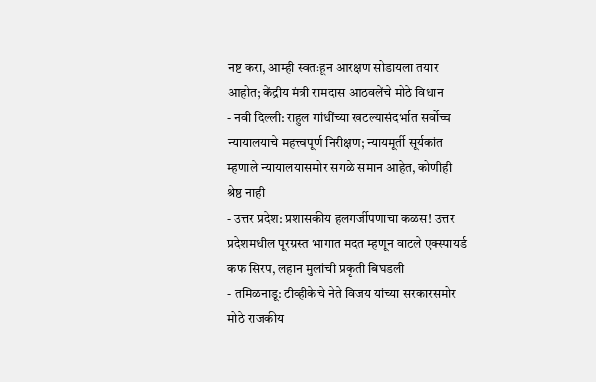नष्ट करा, आम्ही स्वतःहून आरक्षण सोडायला तयार आहोत; केंद्रीय मंत्री रामदास आठवलेंचे मोठे विधान
- नवी दिल्ली: राहुल गांधींच्या खटल्यासंदर्भात सर्वोच्च न्यायालयाचे महत्त्वपूर्ण निरीक्षण; न्यायमूर्ती सूर्यकांत म्हणाले न्यायालयासमोर सगळे समान आहेत, कोणीही श्रेष्ठ नाही
- उत्तर प्रदेश: प्रशासकीय हलगर्जीपणाचा कळस! उत्तर प्रदेशमधील पूरग्रस्त भागात मदत म्हणून वाटले एक्स्पायर्ड कफ सिरप, लहान मुलांची प्रकृती बिघडली
- तमिळनाडू: टीव्हीकेचे नेते विजय यांच्या सरकारसमोर मोठे राजकीय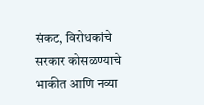संकट, विरोधकांचे सरकार कोसळण्याचे भाकीत आणि नव्या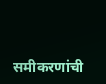समीकरणांची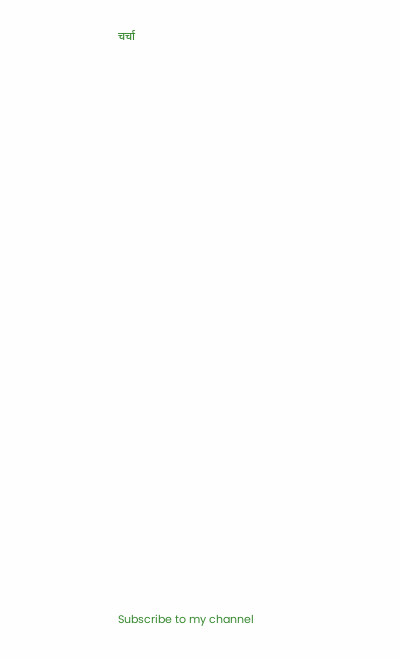चर्चा


























Subscribe to my channel